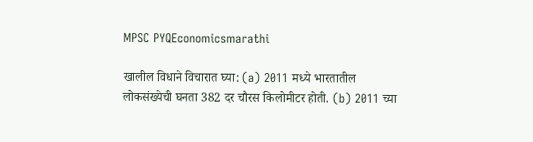MPSC PYQEconomicsmarathi

खालील विधाने विचारात घ्या: (a) 2011 मध्ये भारतातील लोकसंख्येची घनता 382 दर चौरस किलोमीटर होती. (b) 2011 च्या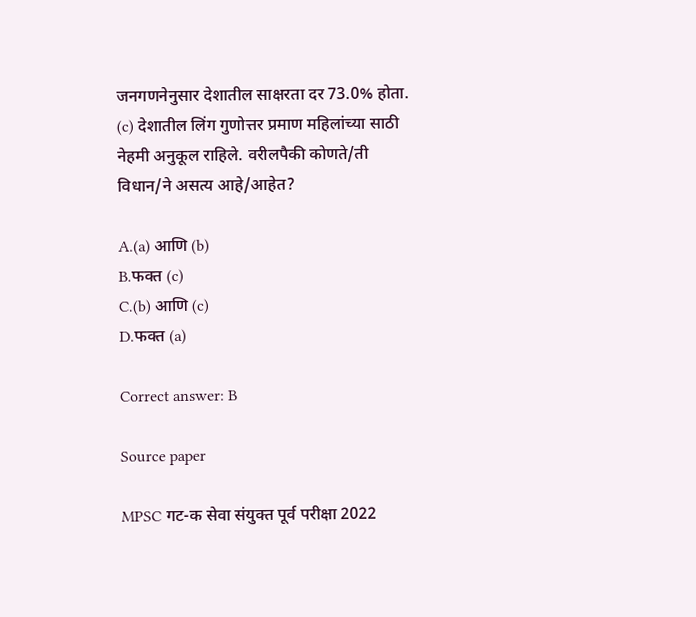जनगणनेनुसार देशातील साक्षरता दर 73.0% होता. (c) देशातील लिंग गुणोत्तर प्रमाण महिलांच्या साठी नेहमी अनुकूल राहिले. वरीलपैकी कोणते/ती विधान/ने असत्य आहे/आहेत?

A.(a) आणि (b)
B.फक्त (c)
C.(b) आणि (c)
D.फक्त (a)

Correct answer: B

Source paper

MPSC गट-क सेवा संयुक्त पूर्व परीक्षा 2022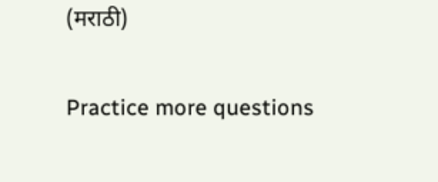(मराठी)

Practice more questions